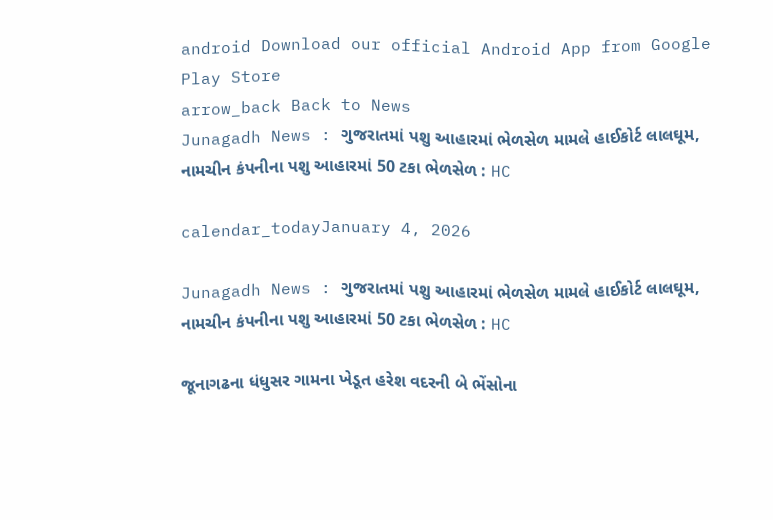android Download our official Android App from Google Play Store
arrow_back Back to News
Junagadh News : ગુજરાતમાં પશુ આહારમાં ભેળસેળ મામલે હાઈકોર્ટ લાલઘૂમ, નામચીન કંપનીના પશુ આહારમાં 50 ટકા ભેળસેળ : HC

calendar_todayJanuary 4, 2026

Junagadh News : ગુજરાતમાં પશુ આહારમાં ભેળસેળ મામલે હાઈકોર્ટ લાલઘૂમ, નામચીન કંપનીના પશુ આહારમાં 50 ટકા ભેળસેળ : HC

જૂનાગઢના ધંધુસર ગામના ખેડૂત હરેશ વદરની બે ભેંસોના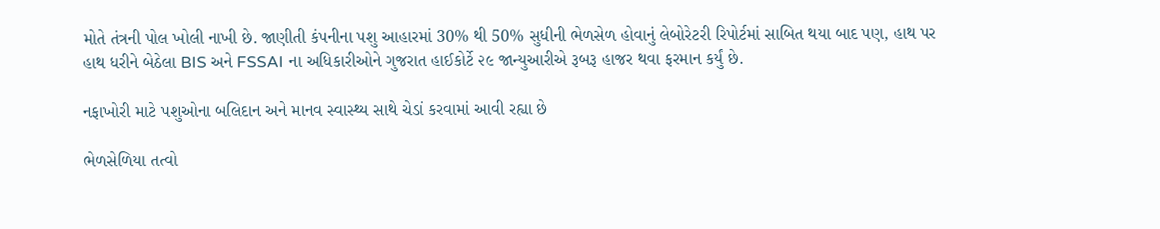મોતે તંત્રની પોલ ખોલી નાખી છે. જાણીતી કંપનીના પશુ આહારમાં 30% થી 50% સુધીની ભેળસેળ હોવાનું લેબોરેટરી રિપોર્ટમાં સાબિત થયા બાદ પણ, હાથ પર હાથ ધરીને બેઠેલા BIS અને FSSAI ના અધિકારીઓને ગુજરાત હાઈકોર્ટે ૨૯ જાન્યુઆરીએ રૂબરૂ હાજર થવા ફરમાન કર્યું છે.

નફાખોરી માટે પશુઓના બલિદાન અને માનવ સ્વાસ્થ્ય સાથે ચેડાં કરવામાં આવી રહ્યા છે

ભેળસેળિયા તત્વો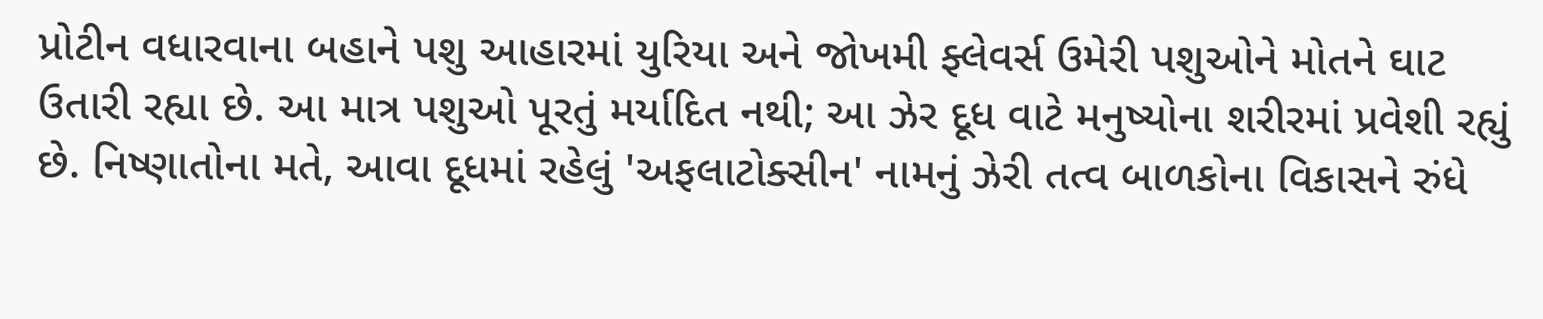પ્રોટીન વધારવાના બહાને પશુ આહારમાં યુરિયા અને જોખમી ફ્લેવર્સ ઉમેરી પશુઓને મોતને ઘાટ ઉતારી રહ્યા છે. આ માત્ર પશુઓ પૂરતું મર્યાદિત નથી; આ ઝેર દૂધ વાટે મનુષ્યોના શરીરમાં પ્રવેશી રહ્યું છે. નિષ્ણાતોના મતે, આવા દૂધમાં રહેલું 'અફલાટોક્સીન' નામનું ઝેરી તત્વ બાળકોના વિકાસને રુંધે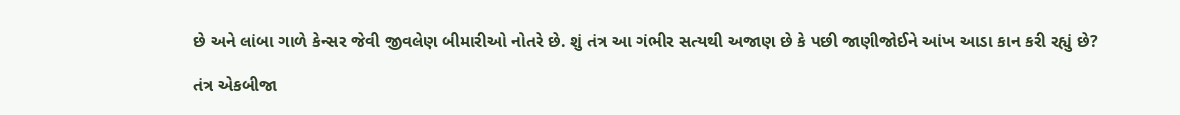છે અને લાંબા ગાળે કેન્સર જેવી જીવલેણ બીમારીઓ નોતરે છે. શું તંત્ર આ ગંભીર સત્યથી અજાણ છે કે પછી જાણીજોઈને આંખ આડા કાન કરી રહ્યું છે?

તંત્ર એકબીજા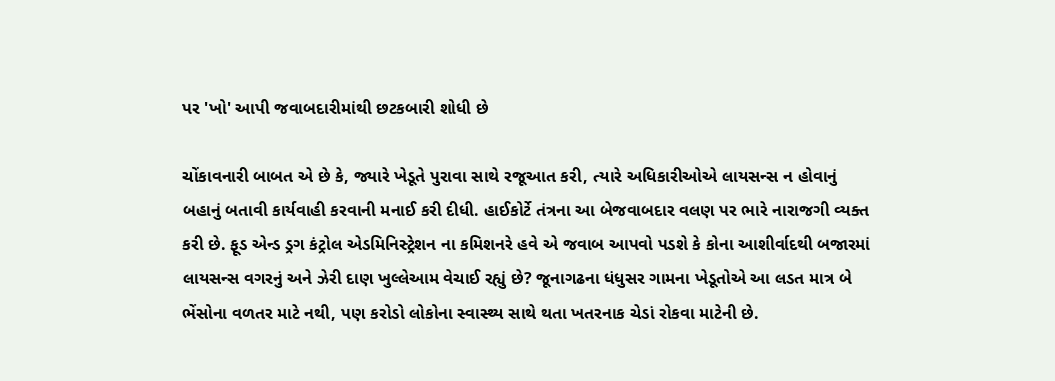પર 'ખો' આપી જવાબદારીમાંથી છટકબારી શોધી છે

ચોંકાવનારી બાબત એ છે કે, જ્યારે ખેડૂતે પુરાવા સાથે રજૂઆત કરી, ત્યારે અધિકારીઓએ લાયસન્સ ન હોવાનું બહાનું બતાવી કાર્યવાહી કરવાની મનાઈ કરી દીધી. હાઈકોર્ટે તંત્રના આ બેજવાબદાર વલણ પર ભારે નારાજગી વ્યક્ત કરી છે. ફૂડ એન્ડ ડ્રગ કંટ્રોલ એડમિનિસ્ટ્રેશન ના કમિશનરે હવે એ જવાબ આપવો પડશે કે કોના આશીર્વાદથી બજારમાં લાયસન્સ વગરનું અને ઝેરી દાણ ખુલ્લેઆમ વેચાઈ રહ્યું છે? જૂનાગઢના ધંધુસર ગામના ખેડૂતોએ આ લડત માત્ર બે ભેંસોના વળતર માટે નથી, પણ કરોડો લોકોના સ્વાસ્થ્ય સાથે થતા ખતરનાક ચેડાં રોકવા માટેની છે.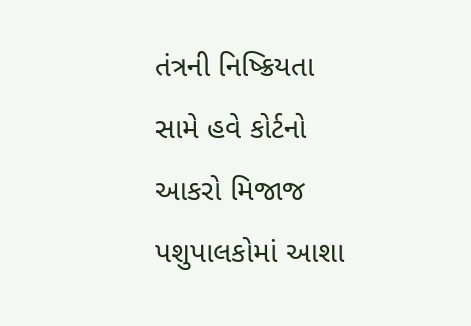તંત્રની નિષ્ક્રિયતા સામે હવે કોર્ટનો આકરો મિજાજ પશુપાલકોમાં આશા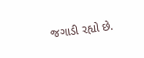જગાડી રહ્યો છે.